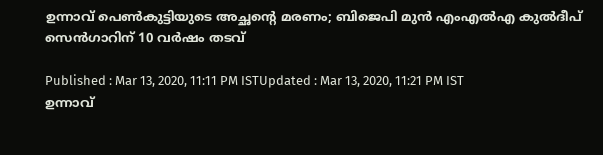ഉന്നാവ് പെണ്‍കുട്ടിയുടെ അച്ഛന്‍റെ മരണം; ബിജെപി മുന്‍ എംഎല്‍എ കുൽദീപ് സെന്‍ഗാറിന് 10 വര്‍ഷം തടവ്

Published : Mar 13, 2020, 11:11 PM ISTUpdated : Mar 13, 2020, 11:21 PM IST
ഉന്നാവ്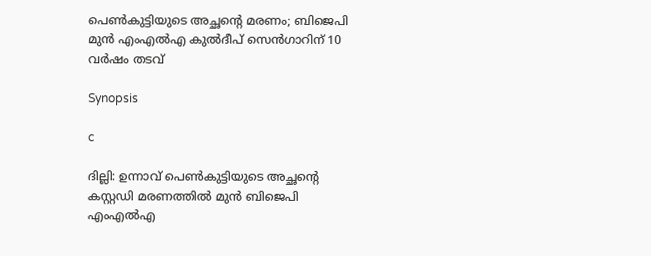പെണ്‍കുട്ടിയുടെ അച്ഛന്‍റെ മരണം; ബിജെപി മുന്‍ എംഎല്‍എ കുൽദീപ് സെന്‍ഗാറിന് 10 വര്‍ഷം തടവ്

Synopsis

c

ദില്ലി: ഉന്നാവ് പെൺകുട്ടിയുടെ അച്ഛന്‍റെ കസ്റ്റഡി മരണത്തിൽ മുൻ ബിജെപി എംഎൽഎ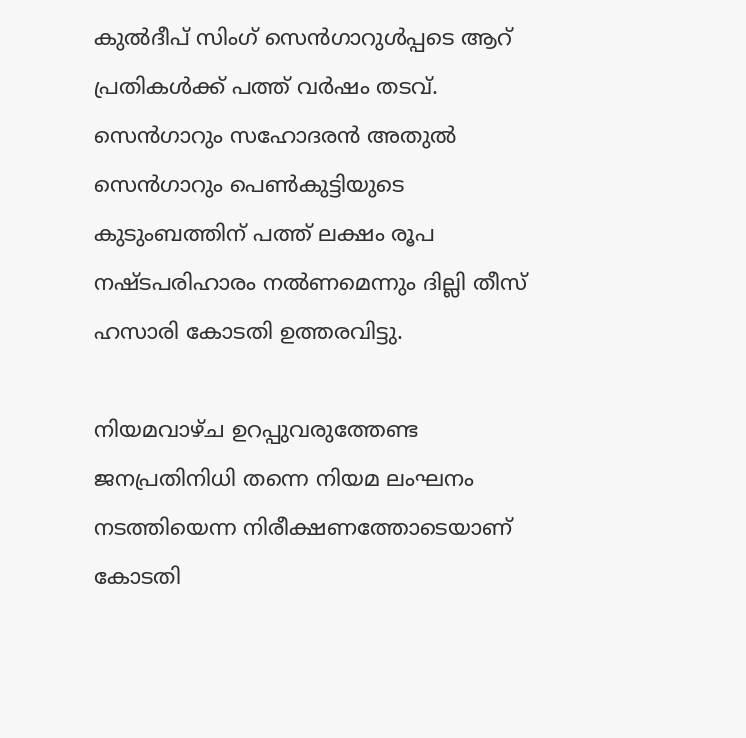കുൽദീപ് സിംഗ് സെൻഗാറുള്‍പ്പടെ ആറ് പ്രതികള്‍ക്ക് പത്ത് വർഷം തടവ്. സെൻഗാറും സഹോദരൻ അതുൽ സെൻഗാറും പെൺകുട്ടിയുടെ കുടുംബത്തിന് പത്ത് ലക്ഷം രൂപ നഷ്ടപരിഹാരം നൽണമെന്നും ദില്ലി തീസ് ഹസാരി കോടതി ഉത്തരവിട്ടു.

നിയമവാഴ്ച ഉറപ്പുവരുത്തേണ്ട ജനപ്രതിനിധി തന്നെ നിയമ ലംഘനം നടത്തിയെന്ന നിരീക്ഷണത്തോടെയാണ് കോടതി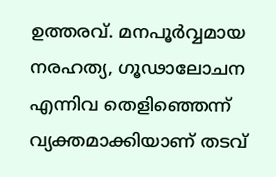ഉത്തരവ്. മനപൂര്‍വ്വമായ നരഹത്യ, ഗൂഢാലോചന എന്നിവ തെളിഞ്ഞെന്ന് വ്യക്തമാക്കിയാണ് തടവ്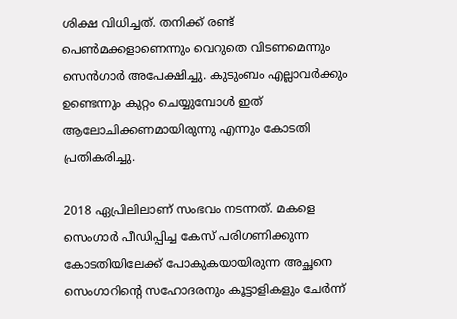ശിക്ഷ വിധിച്ചത്. തനിക്ക് രണ്ട് പെൺമക്കളാണെന്നും വെറുതെ വിടണമെന്നും സെന്‍ഗാര്‍ അപേക്ഷിച്ചു. കുടുംബം എല്ലാവർക്കും ഉണ്ടെന്നും കുറ്റം ചെയ്യുമ്പോൾ ഇത് ആലോചിക്കണമായിരുന്നു എന്നും കോടതി പ്രതികരിച്ചു.

2018 ഏപ്രിലിലാണ് സംഭവം നടന്നത്. മകളെ സെംഗാർ പീഡിപ്പിച്ച കേസ് പരിഗണിക്കുന്ന കോടതിയിലേക്ക് പോകുകയായിരുന്ന അച്ഛനെ സെംഗാറിന്റെ സഹോദരനും കൂട്ടാളികളും ചേർന്ന്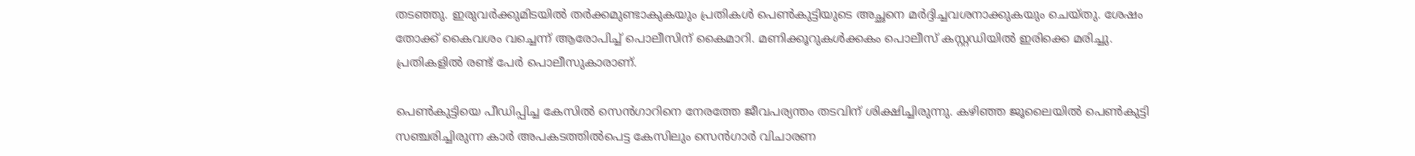തടഞ്ഞു. ഇരുവർക്കുമിടയിൽ തർക്കമുണ്ടാകുകയും പ്രതികൾ പെൺകുട്ടിയുടെ അച്ഛനെ മർദ്ദിച്ചവശനാക്കുകയും ചെയ്തു. ശേഷം തോക്ക് കൈവശം വച്ചെന്ന് ആരോപിച്ച് പൊലീസിന് കൈമാറി. മണിക്കൂറുകൾക്കകം പൊലീസ് കസ്റ്റഡിയിൽ ഇരിക്കെ മരിച്ചു. പ്രതികളിൽ രണ്ട് പേർ പൊലീസുകാരാണ്.

പെൺകുട്ടിയെ പീഡിപ്പിച്ച കേസിൽ സെൻഗാറിനെ നേരത്തേ ജീവപര്യന്തം തടവിന് ശിക്ഷിച്ചിരുന്നു. കഴിഞ്ഞ ജൂലൈയിൽ പെൺകുട്ടി സഞ്ചരിച്ചിരുന്ന കാർ അപകടത്തിൽപെട്ട കേസിലും സെൻഗാർ വിചാരണ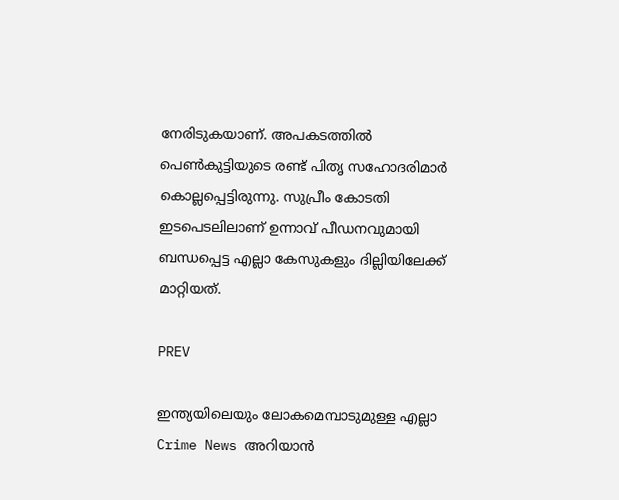നേരിടുകയാണ്. അപകടത്തിൽ പെൺകുട്ടിയുടെ രണ്ട് പിതൃ സഹോദരിമാർ കൊല്ലപ്പെട്ടിരുന്നു. സുപ്രീം കോടതി ഇടപെടലിലാണ് ഉന്നാവ് പീഡനവുമായി ബന്ധപ്പെട്ട എല്ലാ കേസുകളും ദില്ലിയിലേക്ക് മാറ്റിയത്.

PREV

ഇന്ത്യയിലെയും ലോകമെമ്പാടുമുള്ള എല്ലാ Crime News അറിയാൻ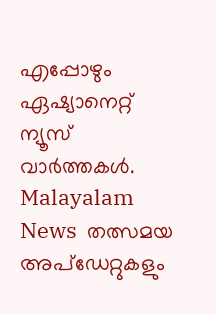എപ്പോഴും ഏഷ്യാനെറ്റ് ന്യൂസ് വാർത്തകൾ. Malayalam News  തത്സമയ അപ്‌ഡേറ്റുകളും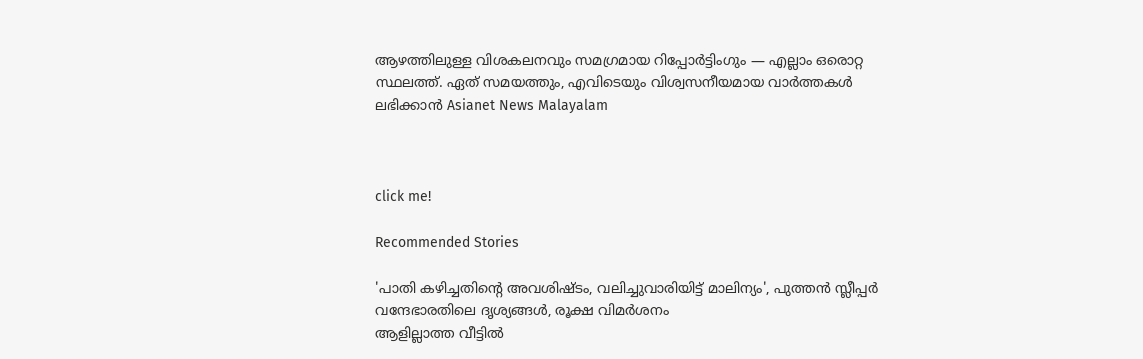ആഴത്തിലുള്ള വിശകലനവും സമഗ്രമായ റിപ്പോർട്ടിംഗും — എല്ലാം ഒരൊറ്റ സ്ഥലത്ത്. ഏത് സമയത്തും, എവിടെയും വിശ്വസനീയമായ വാർത്തകൾ ലഭിക്കാൻ Asianet News Malayalam



click me!

Recommended Stories

'പാതി കഴിച്ചതിന്റെ അവശിഷ്ടം, വലിച്ചുവാരിയിട്ട് മാലിന്യം', പുത്തൻ സ്ലീപ്പർ വന്ദേഭാരതിലെ ദൃശ്യങ്ങൾ, രൂക്ഷ വിമർശനം
ആളില്ലാത്ത വീട്ടിൽ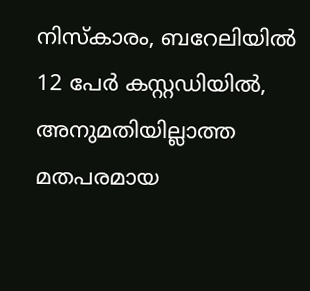നിസ്കാരം, ബറേലിയിൽ 12 പേർ കസ്റ്റഡിയിൽ, അനുമതിയില്ലാത്ത മതപരമായ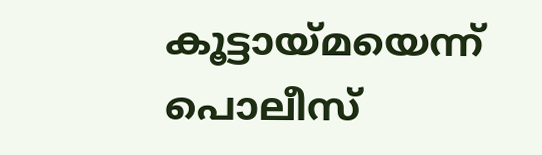കൂട്ടായ്മയെന്ന് പൊലീസ്